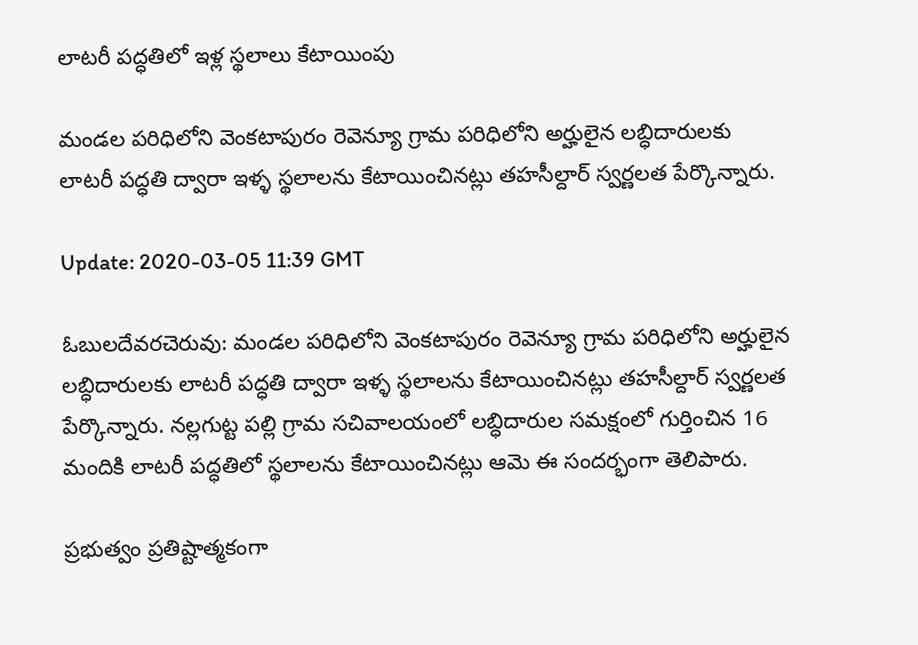లాటరీ పద్ధతిలో ఇళ్ల స్థలాలు కేటాయింపు

మండల పరిధిలోని వెంకటాపురం రెవెన్యూ గ్రామ పరిధిలోని అర్హులైన లబ్ధిదారులకు లాటరీ పద్ధతి ద్వారా ఇళ్ళ స్థలాలను కేటాయించినట్లు తహసీల్దార్ స్వర్ణలత పేర్కొన్నారు.

Update: 2020-03-05 11:39 GMT

ఓబులదేవరచెరువు: మండల పరిధిలోని వెంకటాపురం రెవెన్యూ గ్రామ పరిధిలోని అర్హులైన లబ్ధిదారులకు లాటరీ పద్ధతి ద్వారా ఇళ్ళ స్థలాలను కేటాయించినట్లు తహసీల్దార్ స్వర్ణలత పేర్కొన్నారు. నల్లగుట్ట పల్లి గ్రామ సచివాలయంలో లబ్ధిదారుల సమక్షంలో గుర్తించిన 16 మందికి లాటరీ పద్ధతిలో స్థలాలను కేటాయించినట్లు ఆమె ఈ సందర్భంగా తెలిపారు.

ప్రభుత్వం ప్రతిష్టాత్మకంగా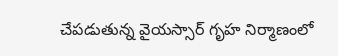చేపడుతున్న వైయస్సార్ గృహ నిర్మాణంలో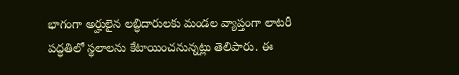భాగంగా అర్హులైన లబ్ధిదారులకు మండల వ్యాప్తంగా లాటరీ పద్ధతిలో స్థలాలను కేటాయించనున్నట్లు తెలిపారు. ఈ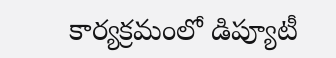కార్యక్రమంలో డిప్యూటీ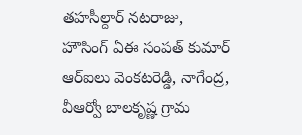తహసీల్దార్ నటరాజు, హౌసింగ్ ఏఈ సంపత్ కుమార్ ఆర్ఐలు వెంకటరెడ్డి, నాగేంద్ర, వీఆర్వో బాలకృష్ణ గ్రామ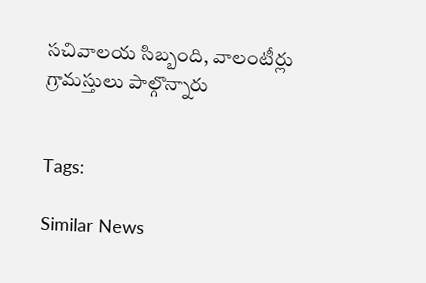సచివాలయ సిబ్బంది, వాలంటీర్లు గ్రామస్తులు పాల్గొన్నారు


Tags:

Similar News